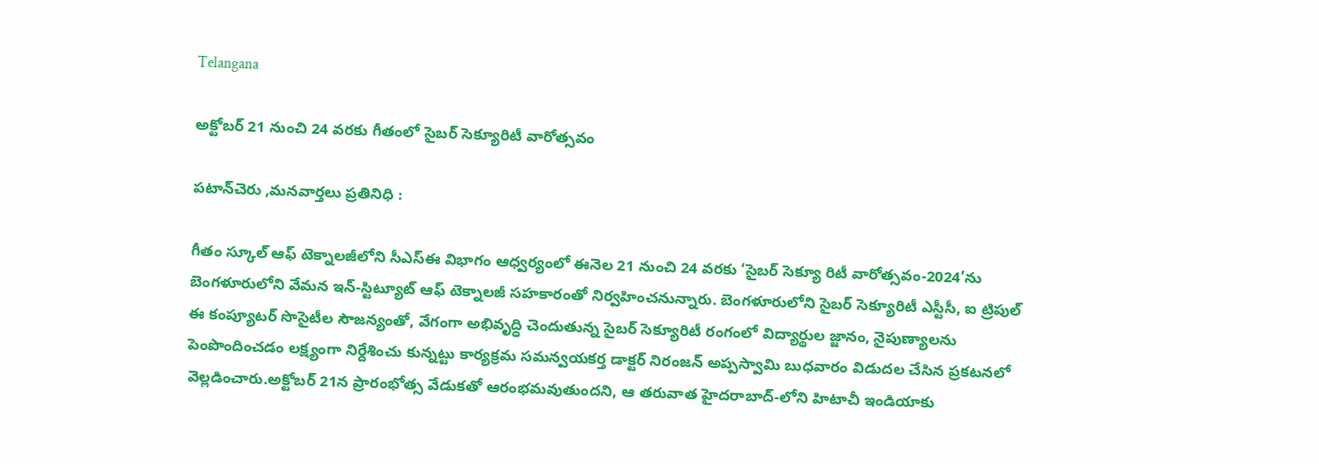Telangana

అక్టోబర్ 21 నుంచి 24 వరకు గీతంలో సైబర్ సెక్యూరిటీ వారోత్సవం

పటాన్‌చెరు ,మనవార్తలు ప్రతినిధి :

గీతం స్కూల్ ఆఫ్ టెక్నాలజీలోని సీఎస్ఈ విభాగం ఆధ్వర్యంలో ఈనెల 21 నుంచి 24 వరకు ‘సైబర్ సెక్యూ రిటీ వారోత్సవం-2024’ను బెంగళూరులోని వేమన ఇన్-స్టిట్యూట్ ఆఫ్ టెక్నాలజీ సహకారంతో నిర్వహించనున్నారు. బెంగళూరులోని సైబర్ సెక్యూరిటీ ఎస్టీసీ, ఐ ట్రిపుల్ ఈ కంప్యూటర్ సొసైటీల సౌజన్యంతో, వేగంగా అభివృద్ధి చెందుతున్న సైబర్ సెక్యూరిటీ రంగంలో విద్యార్థుల జ్జానం, నైపుణ్యాలను పెంపొందించడం లక్ష్యంగా నిర్దేశించు కున్నట్టు కార్యక్రమ సమన్వయకర్త డాక్టర్ నిరంజన్ అప్పస్వామి బుధవారం విడుదల చేసిన ప్రకటనలో వెల్లడించారు.అక్టోబర్ 21న ప్రారంభోత్స వేడుకతో ఆరంభమవుతుందని, ఆ తరువాత హైదరాబాద్-లోని హిటాచీ ఇండియాకు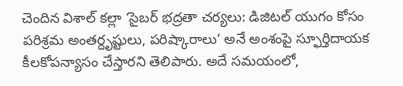చెందిన విశాల్ కల్లా ‘సైబర్ భద్రతా చర్యలు: డిజిటల్ యుగం కోసం పరిశ్రమ అంతర్దృష్టులు, పరిష్కారాలు’ అనే అంశంపై స్ఫూర్తిదాయక కీలకోపన్యాసం చేస్తారని తెలిపారు. అదే సమయంలో,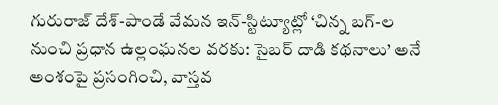గురురాజ్ దేశ్-పాండే వేమన ఇన్-స్టిట్యూట్లో ‘చిన్న బగ్-ల నుంచి ప్రధాన ఉల్లంఘనల వరకు: సైబర్ దాడి కథనాలు’ అనే అంశంపై ప్రసంగించి, వాస్తవ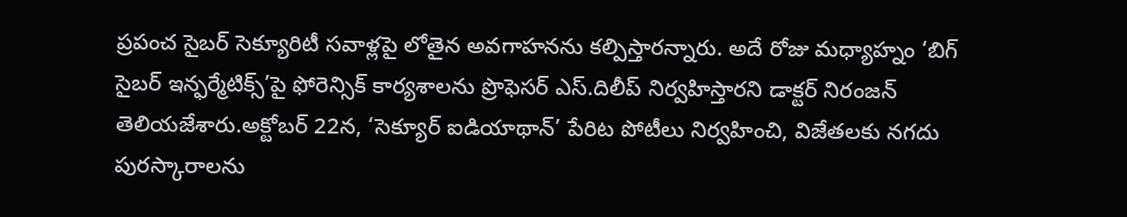ప్రపంచ సైబర్ సెక్యూరిటీ సవాళ్లపై లోతైన అవగాహనను కల్పిస్తారన్నారు. అదే రోజు మధ్యాహ్నం ‘బిగ్ సైబర్ ఇన్ఫర్మేటిక్స్’పై ఫోరెన్సిక్ కార్యశాలను ప్రొఫెసర్ ఎస్.దిలీప్ నిర్వహిస్తారని డాక్టర్ నిరంజన్ తెలియజేశారు.అక్టోబర్ 22న, ‘సెక్యూర్ ఐడియాథాన్’ పేరిట పోటీలు నిర్వహించి, విజేతలకు నగదు పురస్కారాలను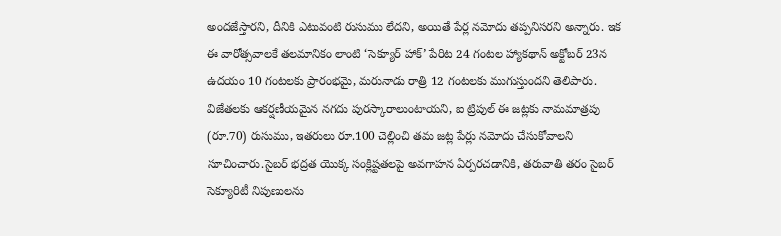అందజేస్తారని, దీనికి ఎటువంటి రుసుము లేదని, అయితే పేర్ల నమోదు తప్పనిసరని అన్నారు. ఇక ఈ వారోత్సవాలకే తలమానికం లాంటి ‘సెక్యూర్ హాక్’ పేరిట 24 గంటల హ్యాకథాన్ అక్టోబర్ 23న ఉదయం 10 గంటలకు ప్రారంభమై, మరునాడు రాత్రి 12 గంటలకు ముగుస్తుందని తెలిపారు. విజేతలకు ఆకర్షణీయమైన నగదు పురస్కారాలుంటాయని, ఐ ట్రిపుల్ ఈ జట్లకు నామమాత్రపు (రూ.70) రుసుము, ఇతరులు రూ.100 చెల్లించి తమ జట్ల పేర్లు నమోదు చేసుకోవాలని సూచించారు.సైబర్ భద్రత యొక్క సంక్లిష్టతలపై అవగాహన ఏర్పరచడానికి, తరువాతి తరం సైబర్ సెక్యూరిటీ నిపుణులను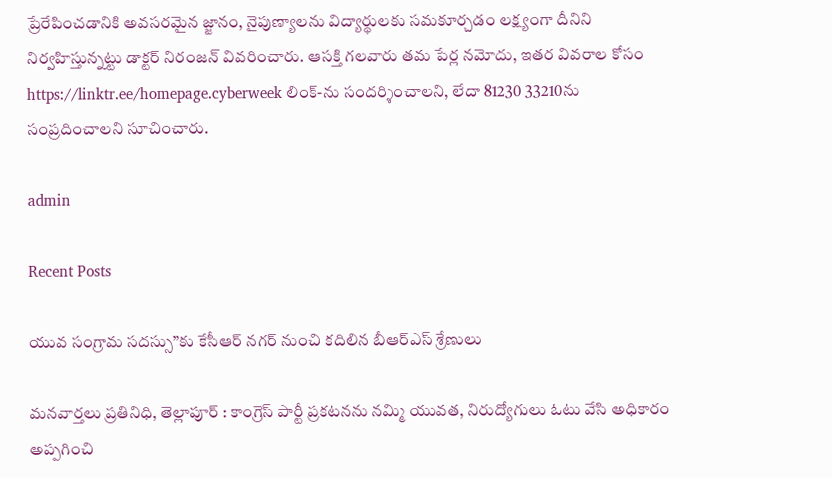ప్రేరేపించడానికి అవసరమైన జ్జానం, నైపుణ్యాలను విద్యార్థులకు సమకూర్చడం లక్ష్యంగా దీనిని నిర్వహిస్తున్నట్టు డాక్టర్ నిరంజన్ వివరించారు. ఆసక్తి గలవారు తమ పేర్ల నమోదు, ఇతర వివరాల కోసం https://linktr.ee/homepage.cyberweek లింక్-ను సందర్శించాలని, లేదా 81230 33210ను సంప్రదించాలని సూచించారు.

admin

Recent Posts

యువ సంగ్రామ సదస్సు”కు కేసీఆర్ నగర్ నుంచి కదిలిన బీఆర్ఎస్ శ్రేణులు

మనవార్తలు ప్రతినిధి, తెల్లాపూర్ : కాంగ్రెస్ పార్టీ ప్రకటనను నమ్మి యువత, నిరుద్యోగులు ఓటు వేసి అధికారం అప్పగించి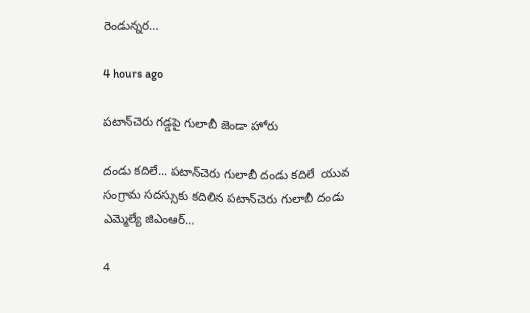రెండున్నర…

4 hours ago

పటాన్‌చెరు గడ్డపై గులాబీ జెండా హోరు

దండు కదిలే... పటాన్‌చెరు గులాబీ దండు కదిలే  యువ సంగ్రామ సదస్సుకు కదిలిన పటాన్‌చెరు గులాబీ దండు  ఎమ్మెల్యే జిఎంఆర్…

4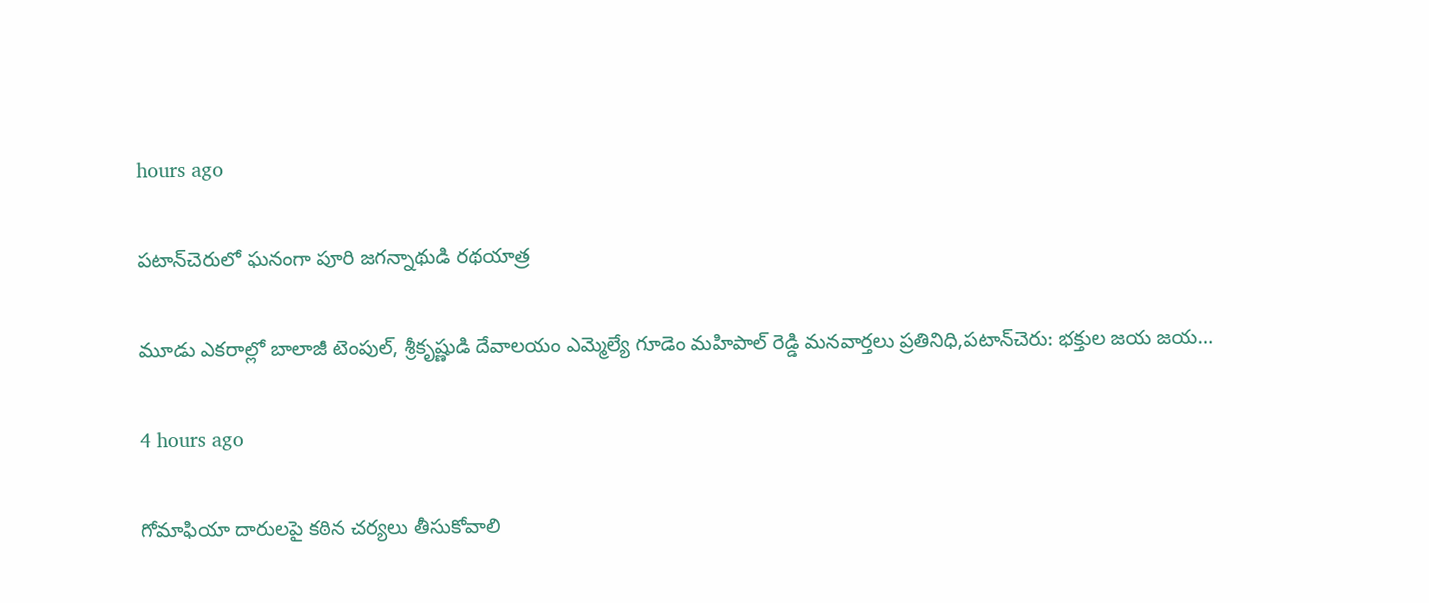hours ago

పటాన్‌చెరులో ఘనంగా పూరి జగన్నాథుడి రథయాత్ర

మూడు ఎకరాల్లో బాలాజీ టెంపుల్, శ్రీకృష్ణుడి దేవాలయం ఎమ్మెల్యే గూడెం మహిపాల్ రెడ్డి మనవార్తలు ప్రతినిధి,పటాన్‌చెరు: భక్తుల జయ జయ…

4 hours ago

గోమాఫియా దారులపై కఠిన చర్యలు తీసుకోవాలి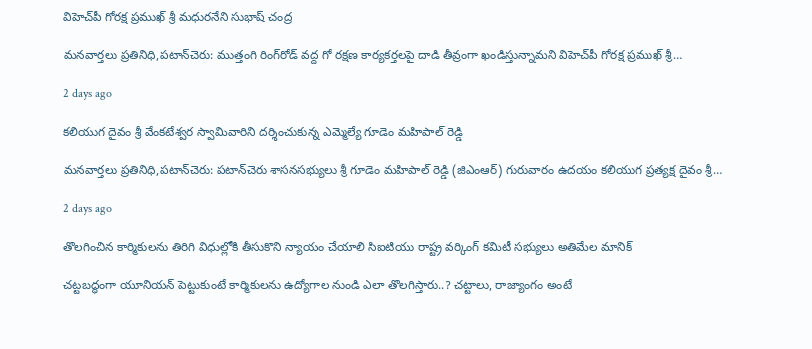విహెచ్‌పీ గోరక్ష ప్రముఖ్ శ్రీ మధురనేని సుభాష్ చంద్ర

మనవార్తలు ప్రతినిధి,పటాన్‌చెరు: ముత్తంగి రింగ్‌రోడ్ వద్ద గో రక్షణ కార్యకర్తలపై దాడి తీవ్రంగా ఖండిస్తున్నామని విహెచ్‌పీ గోరక్ష ప్రముఖ్ శ్రీ…

2 days ago

కలియుగ దైవం శ్రీ వేంకటేశ్వర స్వామివారిని దర్శించుకున్న ఎమ్మెల్యే గూడెం మహిపాల్ రెడ్డి

మనవార్తలు ప్రతినిధి,పటాన్‌చెరు: పటాన్‌చెరు శాసనసభ్యులు శ్రీ గూడెం మహిపాల్ రెడ్డి (జిఎంఆర్) గురువారం ఉదయం కలియుగ ప్రత్యక్ష దైవం శ్రీ…

2 days ago

తొలగించిన కార్మికులను తిరిగి విధుల్లోకి తీసుకొని న్యాయం చేయాలి సిఐటియు రాష్ట్ర వర్కింగ్ కమిటీ సభ్యులు అతిమేల మానిక్

చట్టబద్ధంగా యూనియన్ పెట్టుకుంటే కార్మికులను ఉద్యోగాల నుండి ఎలా తొలగిస్తారు..? చట్టాలు, రాజ్యాంగం అంటే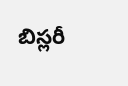బిస్లరీ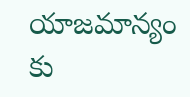యాజమాన్యం కు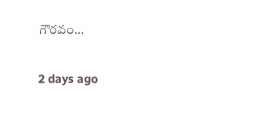గౌరవం…

2 days ago